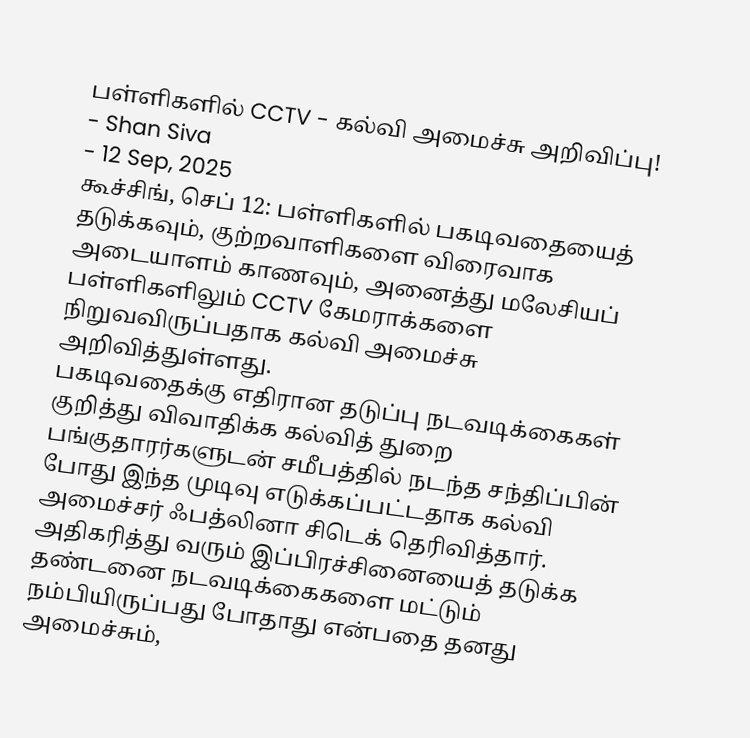பள்ளிகளில் CCTV - கல்வி அமைச்சு அறிவிப்பு!
- Shan Siva
- 12 Sep, 2025
கூச்சிங், செப் 12: பள்ளிகளில் பகடிவதையைத்
தடுக்கவும், குற்றவாளிகளை விரைவாக
அடையாளம் காணவும், அனைத்து மலேசியப்
பள்ளிகளிலும் CCTV கேமராக்களை நிறுவவிருப்பதாக கல்வி அமைச்சு
அறிவித்துள்ளது.
பகடிவதைக்கு எதிரான தடுப்பு நடவடிக்கைகள் குறித்து விவாதிக்க கல்வித் துறை
பங்குதாரர்களுடன் சமீபத்தில் நடந்த சந்திப்பின் போது இந்த முடிவு எடுக்கப்பட்டதாக கல்வி
அமைச்சர் ஃபத்லினா சிடெக் தெரிவித்தார்.
அதிகரித்து வரும் இப்பிரச்சினையைத் தடுக்க தண்டனை நடவடிக்கைகளை மட்டும் நம்பியிருப்பது போதாது என்பதை தனது அமைச்சும்,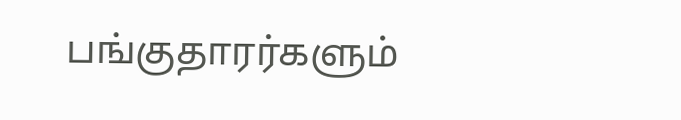பங்குதாரர்களும்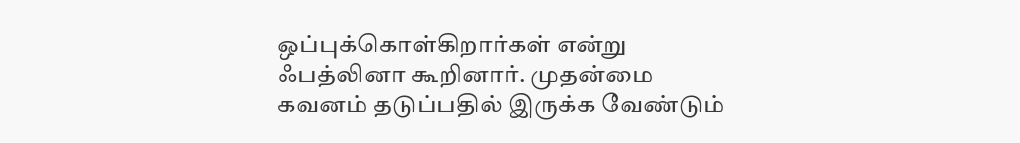ஒப்புக்கொள்கிறார்கள் என்று ஃபத்லினா கூறினார். முதன்மை கவனம் தடுப்பதில் இருக்க வேண்டும்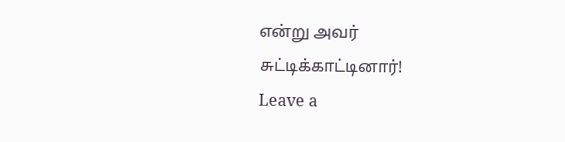என்று அவர் சுட்டிக்காட்டினார்!
Leave a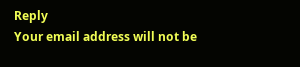Reply
Your email address will not be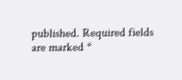published. Required fields are marked *